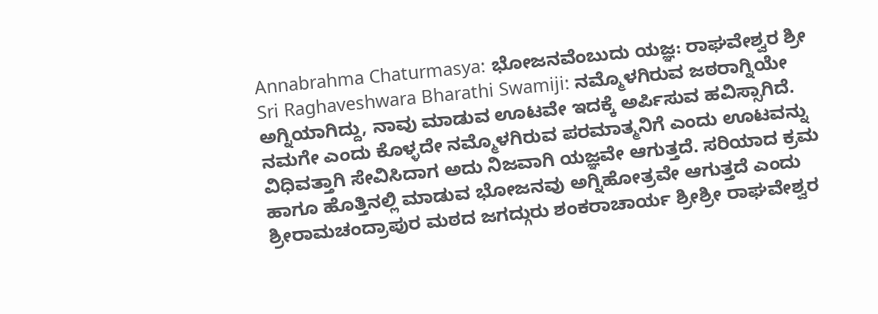Annabrahma Chaturmasya: ಭೋಜನವೆಂಬುದು ಯಜ್ಞ: ರಾಘವೇಶ್ವರ ಶ್ರೀ
Sri Raghaveshwara Bharathi Swamiji: ನಮ್ಮೊಳಗಿರುವ ಜಠರಾಗ್ನಿಯೇ ಅಗ್ನಿಯಾಗಿದ್ದು, ನಾವು ಮಾಡುವ ಊಟವೇ ಇದಕ್ಕೆ ಅರ್ಪಿಸುವ ಹವಿಸ್ಸಾಗಿದೆ. ನಮಗೇ ಎಂದು ಕೊಳ್ಳದೇ ನಮ್ಮೊಳಗಿರುವ ಪರಮಾತ್ಮನಿಗೆ ಎಂದು ಊಟವನ್ನು ವಿಧಿವತ್ತಾಗಿ ಸೇವಿಸಿದಾಗ ಅದು ನಿಜವಾಗಿ ಯಜ್ಞವೇ ಆಗುತ್ತದೆ. ಸರಿಯಾದ ಕ್ರಮ ಹಾಗೂ ಹೊತ್ತಿನಲ್ಲಿ ಮಾಡುವ ಭೋಜನವು ಅಗ್ನಿಹೋತ್ರವೇ ಆಗುತ್ತದೆ ಎಂದು ಶ್ರೀರಾಮಚಂದ್ರಾಪುರ ಮಠದ ಜಗದ್ಗುರು ಶಂಕರಾಚಾರ್ಯ ಶ್ರೀಶ್ರೀ ರಾಘವೇಶ್ವರ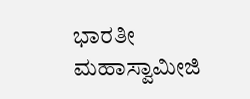ಭಾರತೀ ಮಹಾಸ್ವಾಮೀಜಿ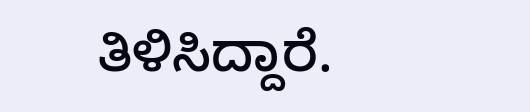ತಿಳಿಸಿದ್ದಾರೆ.